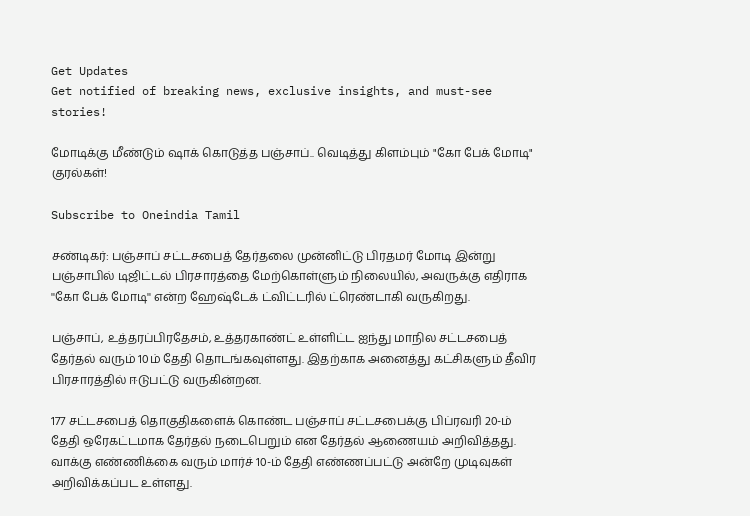Get Updates
Get notified of breaking news, exclusive insights, and must-see stories!

மோடிக்கு மீண்டும் ஷாக் கொடுத்த பஞ்சாப்.. வெடித்து கிளம்பும் "கோ பேக் மோடி" குரல்கள்!

Subscribe to Oneindia Tamil

சண்டிகர்: பஞ்சாப் சட்டசபைத் தேர்தலை முன்னிட்டு பிரதமர் மோடி இன்று பஞ்சாபில் டிஜிட்டல் பிரசாரத்தை மேற்கொள்ளும் நிலையில், அவருக்கு எதிராக ''கோ பேக் மோடி'' என்ற ஹேஷ்டேக் ட்விட்டரில் ட்ரெண்டாகி வருகிறது.

பஞ்சாப், உத்தரப்பிரதேசம், உத்தரகாண்ட் உள்ளிட்ட ஐந்து மாநில சட்டசபைத் தேர்தல் வரும் 10ம் தேதி தொடங்கவுள்ளது. இதற்காக அனைத்து கட்சிகளும் தீவிர பிரசாரத்தில் ஈடுபட்டு வருகின்றன.

177 சட்டசபைத் தொகுதிகளைக் கொண்ட பஞ்சாப் சட்டசபைக்கு பிப்ரவரி 20-ம் தேதி ஒரேகட்டமாக தேர்தல் நடைபெறும் என தேர்தல் ஆணையம் அறிவித்தது. வாக்கு எண்ணிக்கை வரும் மார்ச் 10-ம் தேதி எண்ணப்பட்டு அன்றே முடிவுகள் அறிவிக்கப்பட உள்ளது.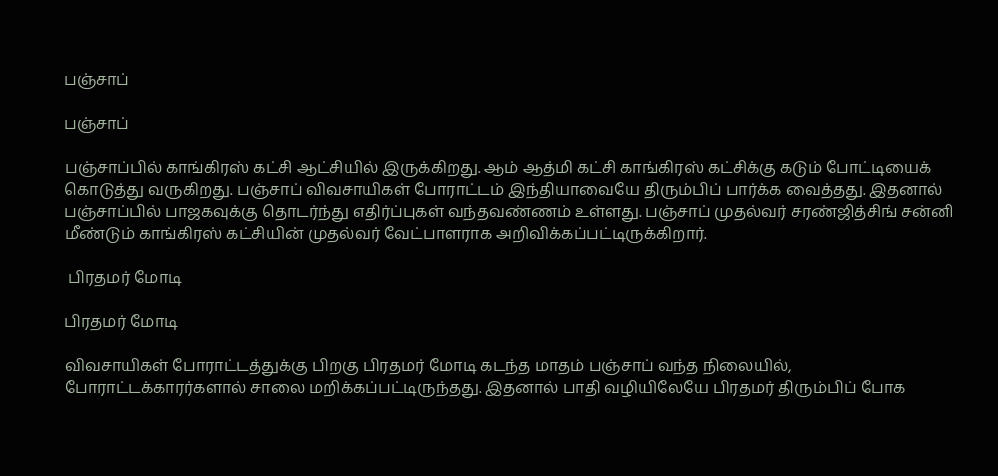பஞ்சாப்

பஞ்சாப்

பஞ்சாப்பில் காங்கிரஸ் கட்சி ஆட்சியில் இருக்கிறது. ஆம் ஆத்மி கட்சி காங்கிரஸ் கட்சிக்கு கடும் போட்டியைக் கொடுத்து வருகிறது. பஞ்சாப் விவசாயிகள் போராட்டம் இந்தியாவையே திரும்பிப் பார்க்க வைத்தது. இதனால் பஞ்சாப்பில் பாஜகவுக்கு தொடர்ந்து எதிர்ப்புகள் வந்தவண்ணம் உள்ளது. பஞ்சாப் முதல்வர் சரண்ஜித்சிங் சன்னி மீண்டும் காங்கிரஸ் கட்சியின் முதல்வர் வேட்பாளராக அறிவிக்கப்பட்டிருக்கிறார்.

 பிரதமர் மோடி

பிரதமர் மோடி

விவசாயிகள் போராட்டத்துக்கு பிறகு பிரதமர் மோடி கடந்த மாதம் பஞ்சாப் வந்த நிலையில், போராட்டக்காரர்களால் சாலை மறிக்கப்பட்டிருந்தது. இதனால் பாதி வழியிலேயே பிரதமர் திரும்பிப் போக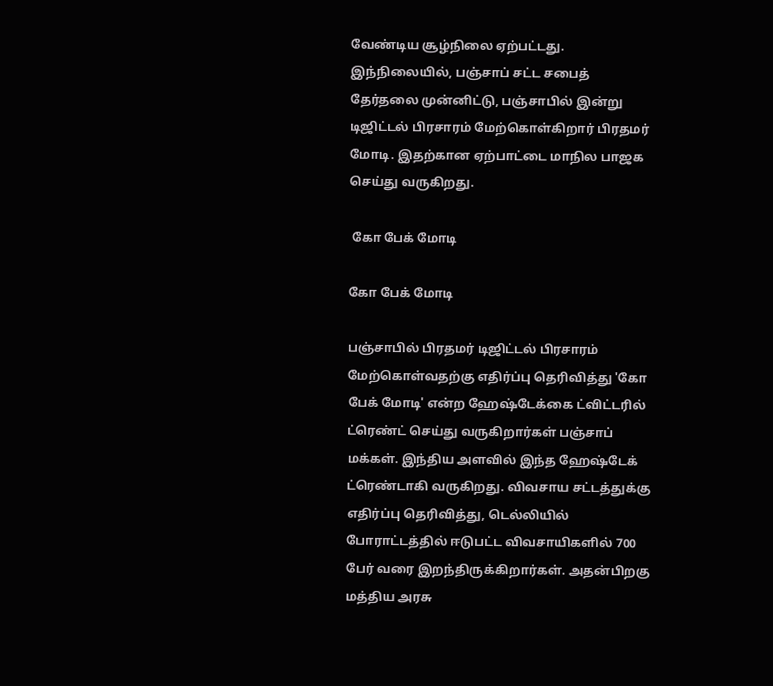வேண்டிய சூழ்நிலை ஏற்பட்டது. இந்நிலையில், பஞ்சாப் சட்ட சபைத் தேர்தலை முன்னிட்டு, பஞ்சாபில் இன்று டிஜிட்டல் பிரசாரம் மேற்கொள்கிறார் பிரதமர் மோடி. இதற்கான ஏற்பாட்டை மாநில பாஜக செய்து வருகிறது.

 கோ பேக் மோடி

கோ பேக் மோடி

பஞ்சாபில் பிரதமர் டிஜிட்டல் பிரசாரம் மேற்கொள்வதற்கு எதிர்ப்பு தெரிவித்து 'கோ பேக் மோடி' என்ற ஹேஷ்டேக்கை ட்விட்டரில் ட்ரெண்ட் செய்து வருகிறார்கள் பஞ்சாப் மக்கள். இந்திய அளவில் இந்த ஹேஷ்டேக் ட்ரெண்டாகி வருகிறது. விவசாய சட்டத்துக்கு எதிர்ப்பு தெரிவித்து, டெல்லியில் போராட்டத்தில் ஈடுபட்ட விவசாயிகளில் 700 பேர் வரை இறந்திருக்கிறார்கள். அதன்பிறகு மத்திய அரசு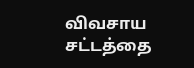விவசாய சட்டத்தை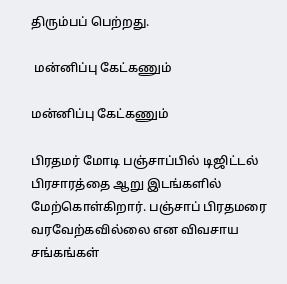திரும்பப் பெற்றது.

 மன்னிப்பு கேட்கணும்

மன்னிப்பு கேட்கணும்

பிரதமர் மோடி பஞ்சாப்பில் டிஜிட்டல் பிரசாரத்தை ஆறு இடங்களில் மேற்கொள்கிறார். பஞ்சாப் பிரதமரை வரவேற்கவில்லை என விவசாய சங்கங்கள்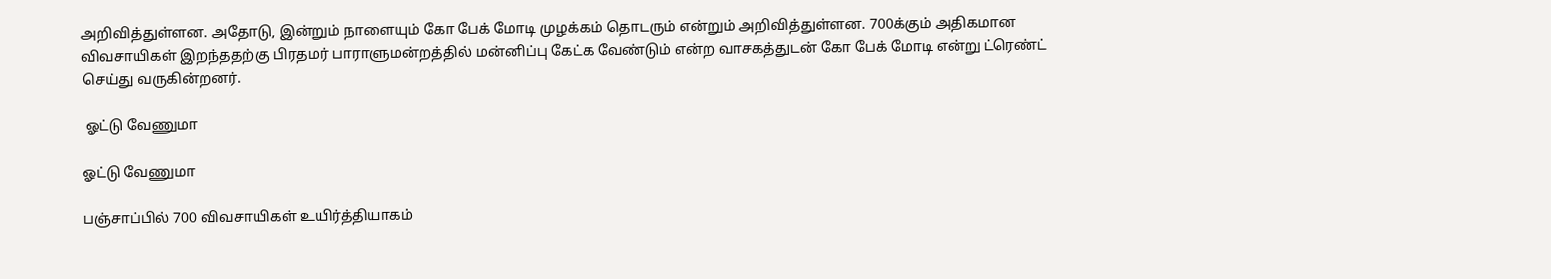அறிவித்துள்ளன. அதோடு, இன்றும் நாளையும் கோ பேக் மோடி முழக்கம் தொடரும் என்றும் அறிவித்துள்ளன. 700க்கும் அதிகமான விவசாயிகள் இறந்ததற்கு பிரதமர் பாராளுமன்றத்தில் மன்னிப்பு கேட்க வேண்டும் என்ற வாசகத்துடன் கோ பேக் மோடி என்று ட்ரெண்ட் செய்து வருகின்றனர்.

 ஓட்டு வேணுமா

ஓட்டு வேணுமா

பஞ்சாப்பில் 700 விவசாயிகள் உயிர்த்தியாகம்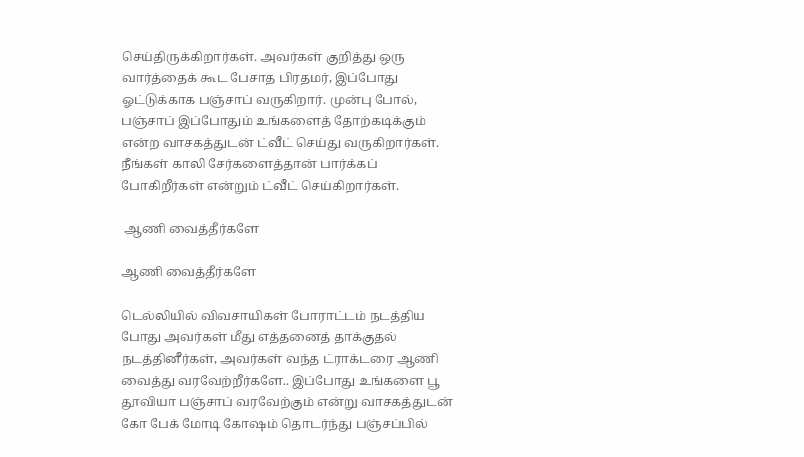செய்திருக்கிறார்கள். அவர்கள் குறித்து ஒரு வார்த்தைக் கூட பேசாத பிரதமர், இப்போது ஓட்டுக்காக பஞ்சாப் வருகிறார். முன்பு போல், பஞ்சாப் இப்போதும் உங்களைத் தோற்கடிக்கும் என்ற வாசகத்துடன் ட்வீட் செய்து வருகிறார்கள். நீங்கள் காலி சேர்களைத்தான் பார்க்கப் போகிறீர்கள் என்றும் ட்வீட் செய்கிறார்கள்.

 ஆணி வைத்தீர்களே

ஆணி வைத்தீர்களே

டெல்லியில் விவசாயிகள் போராட்டம் நடத்திய போது அவர்கள் மீது எத்தனைத் தாக்குதல் நடத்தினீர்கள், அவர்கள் வந்த ட்ராக்டரை ஆணி வைத்து வரவேற்றீர்களே.. இப்போது உங்களை பூ தூவியா பஞ்சாப் வரவேற்கும் என்று வாசகத்துடன் கோ பேக் மோடி கோஷம் தொடர்ந்து பஞ்சப்பில்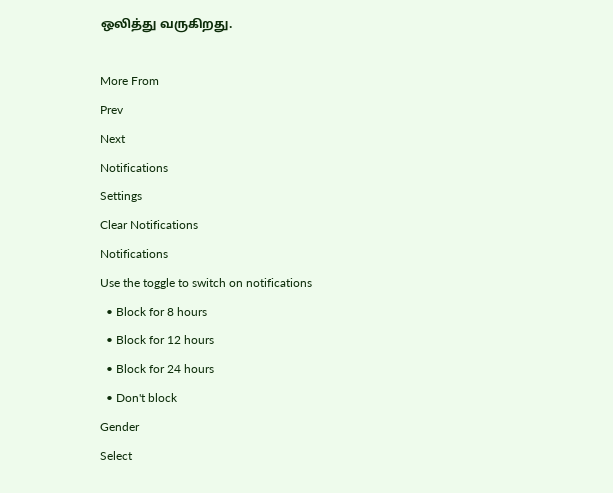ஒலித்து வருகிறது.

More From
Prev
Next
Notifications
Settings
Clear Notifications
Notifications
Use the toggle to switch on notifications
  • Block for 8 hours
  • Block for 12 hours
  • Block for 24 hours
  • Don't block
Gender
Select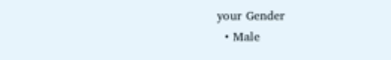your Gender
  • Male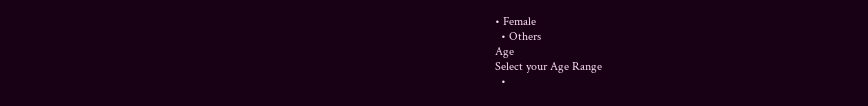• Female
  • Others
Age
Select your Age Range
  •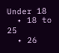Under 18
  • 18 to 25
  • 26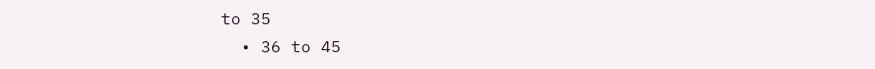to 35
  • 36 to 45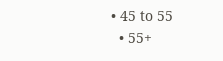• 45 to 55
  • 55+